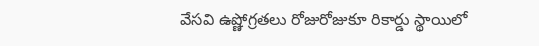వేసవి ఉష్ణోగ్రతలు రోజురోజుకూ రికార్డు స్థాయిలో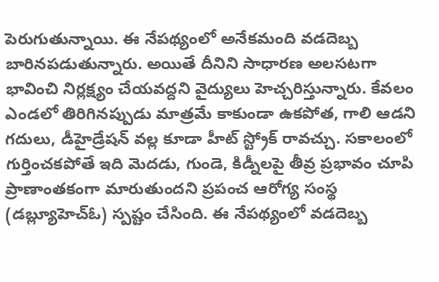పెరుగుతున్నాయి. ఈ నేపథ్యంలో అనేకమంది వడదెబ్బ బారినపడుతున్నారు. అయితే దీనిని సాధారణ అలసటగా భావించి నిర్లక్ష్యం చేయవద్దని వైద్యులు హెచ్చరిస్తున్నారు. కేవలం ఎండలో తిరిగినప్పుడు మాత్రమే కాకుండా ఉకపోత, గాలి ఆడని గదులు, డీహైడ్రేషన్ వల్ల కూడా హీట్ స్ట్రోక్ రావచ్చు. సకాలంలో గుర్తించకపోతే ఇది మెదడు, గుండె, కిడ్నీలపై తీవ్ర ప్రభావం చూపి ప్రాణాంతకంగా మారుతుందని ప్రపంచ ఆరోగ్య సంస్థ (డబ్ల్యూహెచ్ఓ) స్పష్టం చేసింది. ఈ నేపథ్యంలో వడదెబ్బ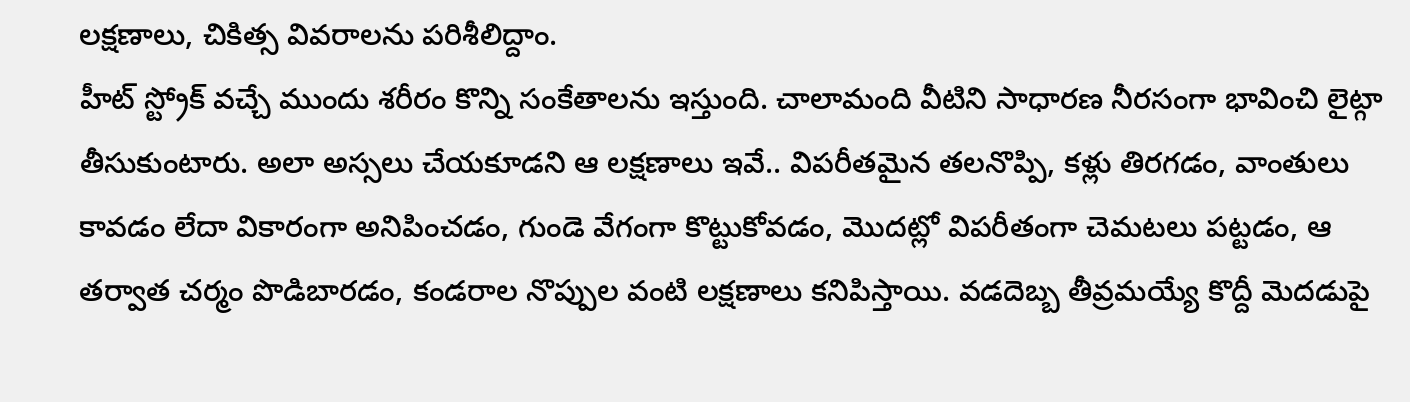లక్షణాలు, చికిత్స వివరాలను పరిశీలిద్దాం.
హీట్ స్ట్రోక్ వచ్చే ముందు శరీరం కొన్ని సంకేతాలను ఇస్తుంది. చాలామంది వీటిని సాధారణ నీరసంగా భావించి లైట్గా తీసుకుంటారు. అలా అస్సలు చేయకూడని ఆ లక్షణాలు ఇవే.. విపరీతమైన తలనొప్పి, కళ్లు తిరగడం, వాంతులు కావడం లేదా వికారంగా అనిపించడం, గుండె వేగంగా కొట్టుకోవడం, మొదట్లో విపరీతంగా చెమటలు పట్టడం, ఆ తర్వాత చర్మం పొడిబారడం, కండరాల నొప్పుల వంటి లక్షణాలు కనిపిస్తాయి. వడదెబ్బ తీవ్రమయ్యే కొద్దీ మెదడుపై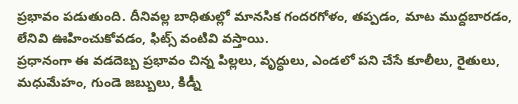ప్రభావం పడుతుంది. దీనివల్ల బాధితుల్లో మానసిక గందరగోళం, తప్పడం, మాట ముద్దబారడం, లేనివి ఊహించుకోవడం, ఫిట్స్ వంటివి వస్తాయి.
ప్రధానంగా ఈ వడదెబ్బ ప్రభావం చిన్న పిల్లలు, వృద్ధులు, ఎండలో పని చేసే కూలీలు, రైతులు, మధుమేహం, గుండె జబ్బులు, కిడ్నీ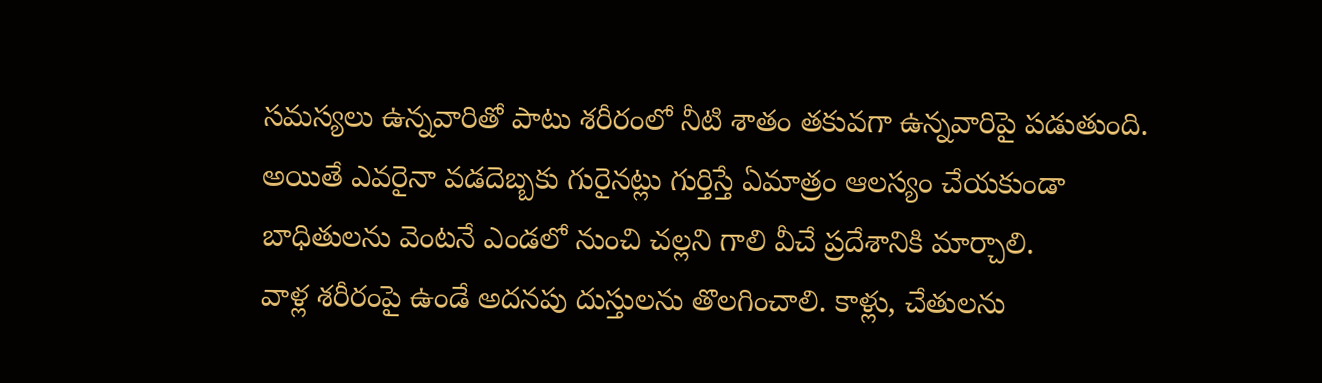సమస్యలు ఉన్నవారితో పాటు శరీరంలో నీటి శాతం తకువగా ఉన్నవారిపై పడుతుంది. అయితే ఎవరైనా వడదెబ్బకు గురైనట్లు గుర్తిస్తే ఏమాత్రం ఆలస్యం చేయకుండా బాధితులను వెంటనే ఎండలో నుంచి చల్లని గాలి వీచే ప్రదేశానికి మార్చాలి.
వాళ్ల శరీరంపై ఉండే అదనపు దుస్తులను తొలగించాలి. కాళ్లు, చేతులను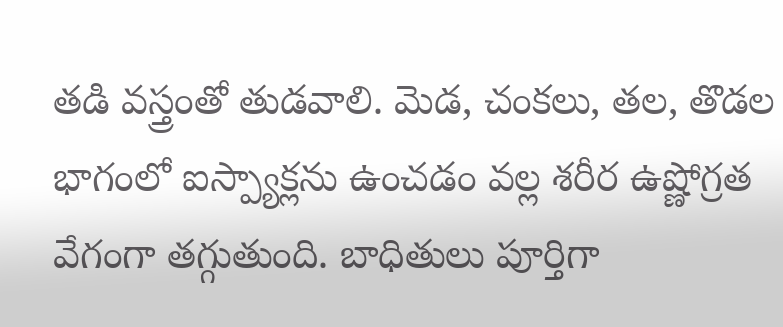తడి వస్త్రంతో తుడవాలి. మెడ, చంకలు, తల, తొడల భాగంలో ఐస్ప్యాక్లను ఉంచడం వల్ల శరీర ఉష్ణోగ్రత వేగంగా తగ్గుతుంది. బాధితులు పూర్తిగా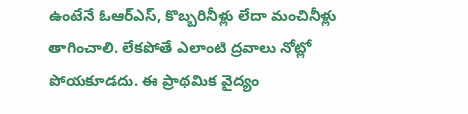ఉంటేనే ఓఆర్ఎస్, కొబ్బరినీళ్లు లేదా మంచినీళ్లు తాగించాలి. లేకపోతే ఎలాంటి ద్రవాలు నోట్లో పోయకూడదు. ఈ ప్రాథమిక వైద్యం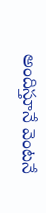అందిస్తూనే వెంటనే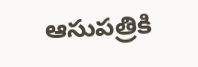ఆసుపత్రికి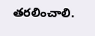తరలించాలి.